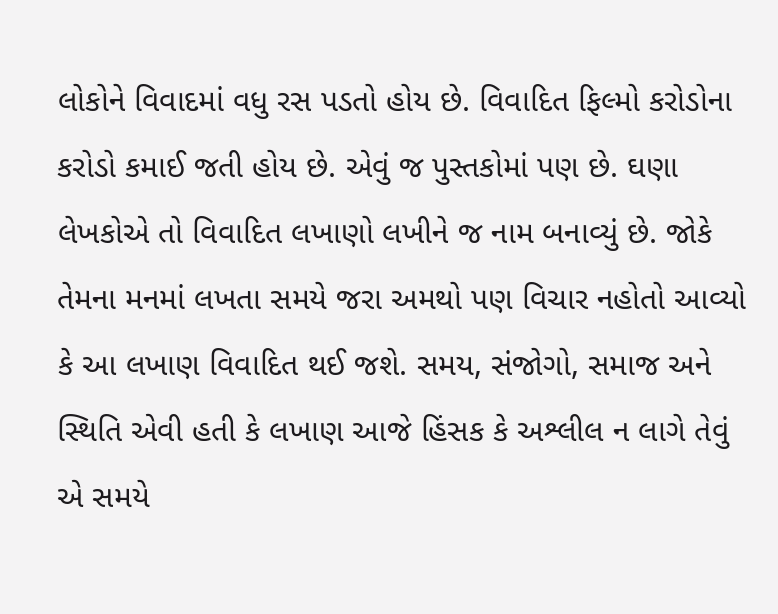લોકોને વિવાદમાં વધુ રસ પડતો હોય છે. વિવાદિત ફિલ્મો કરોડોના કરોડો કમાઈ જતી હોય છે. એવું જ પુસ્તકોમાં પણ છે. ઘણા લેખકોએ તો વિવાદિત લખાણો લખીને જ નામ બનાવ્યું છે. જોકે તેમના મનમાં લખતા સમયે જરા અમથો પણ વિચાર નહોતો આવ્યો કે આ લખાણ વિવાદિત થઈ જશે. સમય, સંજોગો, સમાજ અને સ્થિતિ એવી હતી કે લખાણ આજે હિંસક કે અશ્લીલ ન લાગે તેવું એ સમયે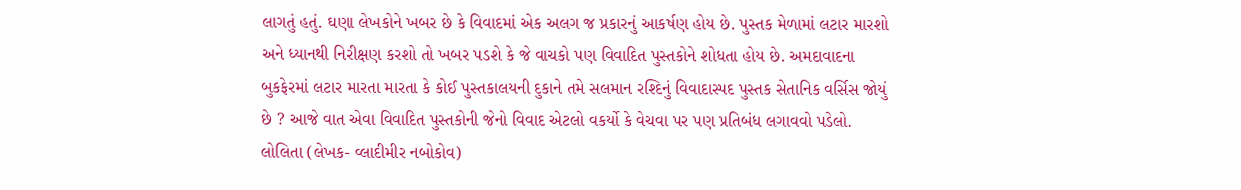લાગતું હતું. ઘણા લેખકોને ખબર છે કે વિવાદમાં એક અલગ જ પ્રકારનું આકર્ષણ હોય છે. પુસ્તક મેળામાં લટાર મારશો અને ધ્યાનથી નિરીક્ષણ કરશો તો ખબર પડશે કે જે વાચકો પણ વિવાદિત પુસ્તકોને શોધતા હોય છે. અમદાવાદના બુકફેરમાં લટાર મારતા મારતા કે કોઈ પુસ્તકાલયની દુકાને તમે સલમાન રશ્દિનું વિવાદાસ્પદ પુસ્તક સેતાનિક વર્સિસ જોયું છે ? આજે વાત એવા વિવાદિત પુસ્તકોની જેનો વિવાદ એટલો વકર્યો કે વેચવા પર પણ પ્રતિબંધ લગાવવો પડેલો.
લોલિતા (લેખક- વ્લાદીમીર નબોકોવ)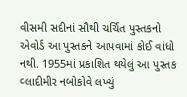વીસમી સદીનાં સૌથી ચર્ચિત પુસ્તકનો એવોર્ડ આ પુસ્તકને આપવામાં કોઈ વાંધો નથી. 1955માં પ્રકાશિત થયેલું આ પુસ્તક વ્લાદીમીર નબોકોવે લખ્યું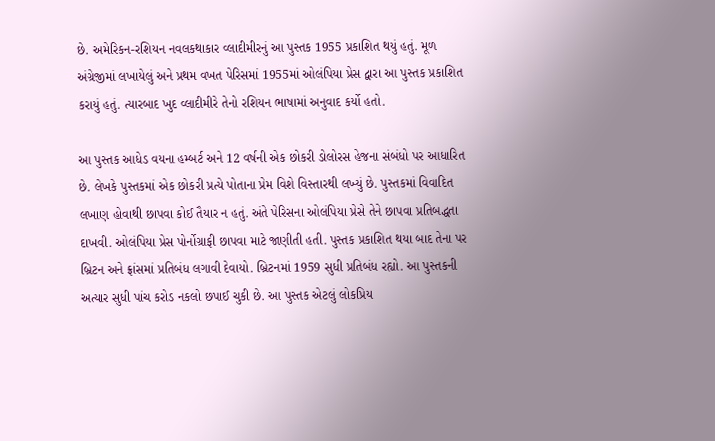છે. અમેરિકન-રશિયન નવલકથાકાર વ્લાદીમીરનું આ પુસ્તક 1955 પ્રકાશિત થયું હતું. મૂળ અંગ્રેજીમાં લખાયેલું અને પ્રથમ વખત પેરિસમાં 1955માં ઓલંપિયા પ્રેસ દ્વારા આ પુસ્તક પ્રકાશિત કરાયું હતું. ત્યારબાદ ખુદ વ્લાદીમીરે તેનો રશિયન ભાષામાં અનુવાદ કર્યો હતો.

આ પુસ્તક આધેડ વયના હમ્બર્ટ અને 12 વર્ષની એક છોકરી ડોલોરસ હેજના સંબંધો પર આધારિત છે. લેખકે પુસ્તકમાં એક છોકરી પ્રત્યે પોતાના પ્રેમ વિશે વિસ્તારથી લખ્યું છે. પુસ્તકમાં વિવાદિત લખાણ હોવાથી છાપવા કોઈ તૈયાર ન હતું. અંતે પેરિસના ઓલંપિયા પ્રેસે તેને છાપવા પ્રતિબદ્ધતા દાખવી. ઓલંપિયા પ્રેસ પોર્નોગ્રાફી છાપવા માટે જાણીતી હતી. પુસ્તક પ્રકાશિત થયા બાદ તેના પર બ્રિટન અને ફ્રાંસમાં પ્રતિબંધ લગાવી દેવાયો. બ્રિટનમાં 1959 સુધી પ્રતિબંધ રહ્યો. આ પુસ્તકની અત્યાર સુધી પાંચ કરોડ નકલો છપાઈ ચુકી છે. આ પુસ્તક એટલું લોકપ્રિય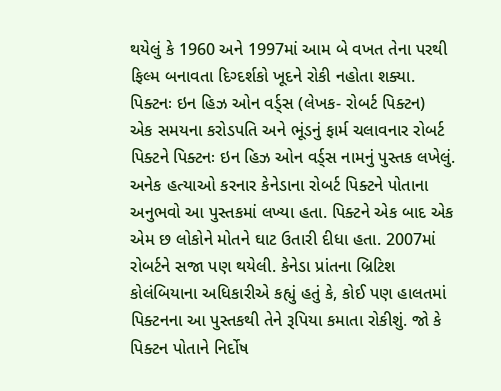થયેલું કે 1960 અને 1997માં આમ બે વખત તેના પરથી ફિલ્મ બનાવતા દિગ્દર્શકો ખૂદને રોકી નહોતા શક્યા.
પિક્ટનઃ ઇન હિઝ ઓન વર્ડ્સ (લેખક- રોબર્ટ પિક્ટન)
એક સમયના કરોડપતિ અને ભૂંડનું ફાર્મ ચલાવનાર રોબર્ટ પિક્ટને પિક્ટનઃ ઇન હિઝ ઓન વર્ડ્સ નામનું પુસ્તક લખેલું. અનેક હત્યાઓ કરનાર કેનેડાના રોબર્ટ પિક્ટને પોતાના અનુભવો આ પુસ્તકમાં લખ્યા હતા. પિક્ટને એક બાદ એક એમ છ લોકોને મોતને ઘાટ ઉતારી દીધા હતા. 2007માં રોબર્ટને સજા પણ થયેલી. કેનેડા પ્રાંતના બ્રિટિશ કોલંબિયાના અધિકારીએ કહ્યું હતું કે, કોઈ પણ હાલતમાં પિક્ટનના આ પુસ્તકથી તેને રૂપિયા કમાતા રોકીશું. જો કે પિક્ટન પોતાને નિર્દોષ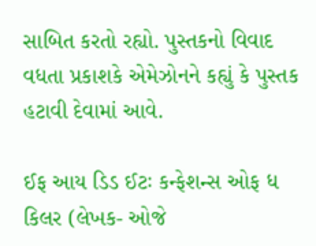સાબિત કરતો રહ્યો. પુસ્તકનો વિવાદ વધતા પ્રકાશકે એમેઝોનને કહ્યું કે પુસ્તક હટાવી દેવામાં આવે.

ઈફ આય ડિડ ઈટઃ કન્ફેશન્સ ઓફ ધ કિલર (લેખક- ઓજે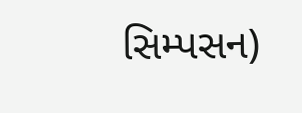સિમ્પસન)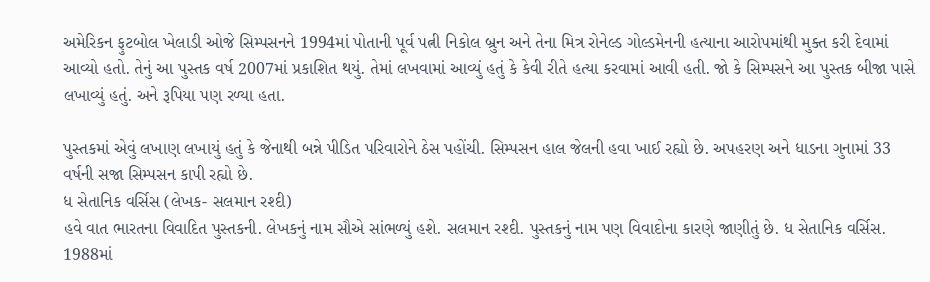અમેરિકન ફુટબોલ ખેલાડી ઓજે સિમ્પસનને 1994માં પોતાની પૂર્વ પત્ની નિકોલ બ્રુન અને તેના મિત્ર રોનેલ્ડ ગોલ્ડમેનની હત્યાના આરોપમાંથી મુક્ત કરી દેવામાં આવ્યો હતો. તેનું આ પુસ્તક વર્ષ 2007માં પ્રકાશિત થયું. તેમાં લખવામાં આવ્યું હતું કે કેવી રીતે હત્યા કરવામાં આવી હતી. જો કે સિમ્પસને આ પુસ્તક બીજા પાસે લખાવ્યું હતું. અને રૂપિયા પણ રળ્યા હતા.

પુસ્તકમાં એવું લખાણ લખાયું હતું કે જેનાથી બન્ને પીડિત પરિવારોને ઠેસ પહોંચી. સિમ્પસન હાલ જેલની હવા ખાઈ રહ્યો છે. અપહરણ અને ધાડના ગુનામાં 33 વર્ષની સજા સિમ્પસન કાપી રહ્યો છે.
ધ સેતાનિક વર્સિસ (લેખક- સલમાન રશ્દી)
હવે વાત ભારતના વિવાદિત પુસ્તકની. લેખકનું નામ સૌએ સાંભળ્યું હશે. સલમાન રશ્દી. પુસ્તકનું નામ પણ વિવાદોના કારણે જાણીતું છે. ધ સેતાનિક વર્સિસ. 1988માં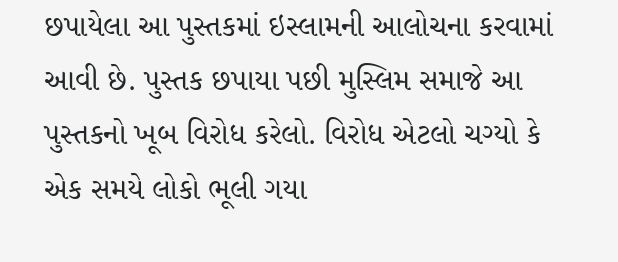છપાયેલા આ પુસ્તકમાં ઇસ્લામની આલોચના કરવામાં આવી છે. પુસ્તક છપાયા પછી મુસ્લિમ સમાજે આ પુસ્તકનો ખૂબ વિરોધ કરેલો. વિરોધ એટલો ચગ્યો કે એક સમયે લોકો ભૂલી ગયા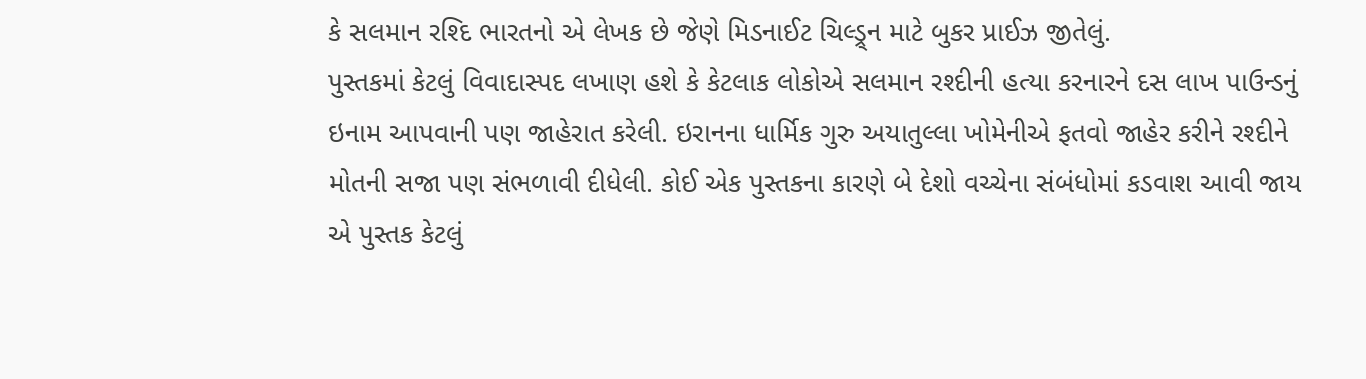કે સલમાન રશ્દિ ભારતનો એ લેખક છે જેણે મિડનાઈટ ચિલ્ડ્ર્ન માટે બુકર પ્રાઈઝ જીતેલું.
પુસ્તકમાં કેટલું વિવાદાસ્પદ લખાણ હશે કે કેટલાક લોકોએ સલમાન રશ્દીની હત્યા કરનારને દસ લાખ પાઉન્ડનું ઇનામ આપવાની પણ જાહેરાત કરેલી. ઇરાનના ધાર્મિક ગુરુ અયાતુલ્લા ખોમેનીએ ફતવો જાહેર કરીને રશ્દીને મોતની સજા પણ સંભળાવી દીધેલી. કોઈ એક પુસ્તકના કારણે બે દેશો વચ્ચેના સંબંધોમાં કડવાશ આવી જાય એ પુસ્તક કેટલું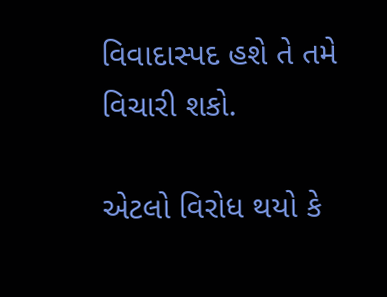વિવાદાસ્પદ હશે તે તમે વિચારી શકો.

એટલો વિરોધ થયો કે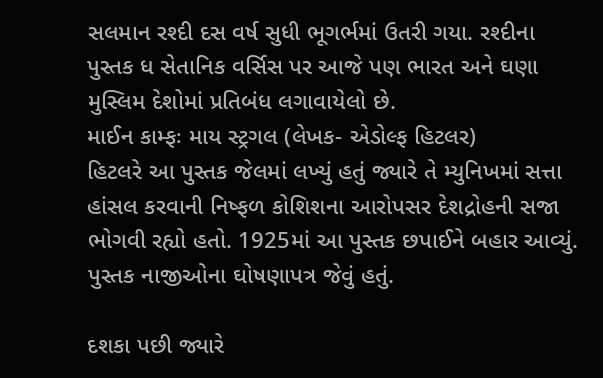સલમાન રશ્દી દસ વર્ષ સુધી ભૂગર્ભમાં ઉતરી ગયા. રશ્દીના પુસ્તક ધ સેતાનિક વર્સિસ પર આજે પણ ભારત અને ઘણા મુસ્લિમ દેશોમાં પ્રતિબંધ લગાવાયેલો છે.
માઈન કામ્ફઃ માય સ્ટ્રગલ (લેખક- એડોલ્ફ હિટલર)
હિટલરે આ પુસ્તક જેલમાં લખ્યું હતું જ્યારે તે મ્યુનિખમાં સત્તા હાંસલ કરવાની નિષ્ફળ કોશિશના આરોપસર દેશદ્રોહની સજા ભોગવી રહ્યો હતો. 1925માં આ પુસ્તક છપાઈને બહાર આવ્યું. પુસ્તક નાજીઓના ઘોષણાપત્ર જેવું હતું.

દશકા પછી જ્યારે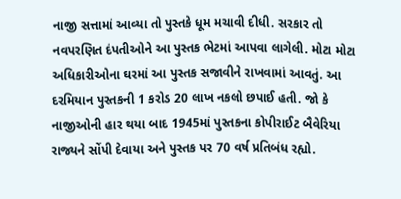નાજી સત્તામાં આવ્યા તો પુસ્તકે ધૂમ મચાવી દીધી. સરકાર તો નવપરણિત દંપતીઓને આ પુસ્તક ભેટમાં આપવા લાગેલી. મોટા મોટા અધિકારીઓના ઘરમાં આ પુસ્તક સજાવીને રાખવામાં આવતું. આ દરમિયાન પુસ્તકની 1 કરોડ 20 લાખ નકલો છપાઈ હતી. જો કે નાજીઓની હાર થયા બાદ 1945માં પુસ્તકના કોપીરાઈટ બૈવેરિયા રાજ્યને સોંપી દેવાયા અને પુસ્તક પર 70 વર્ષ પ્રતિબંધ રહ્યો.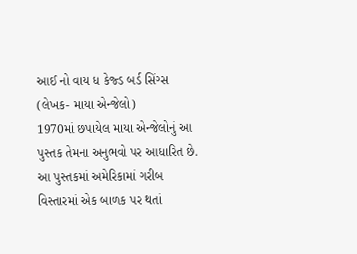આઈ નો વાય ધ કેજ્ડ બર્ડ સિંગ્સ (લેખક- માયા એન્જેલો)
1970માં છપાયેલ માયા એન્જેલોનું આ પુસ્તક તેમના અનુભવો પર આધારિત છે. આ પુસ્તકમાં અમેરિકામાં ગરીબ વિસ્તારમાં એક બાળક પર થતાં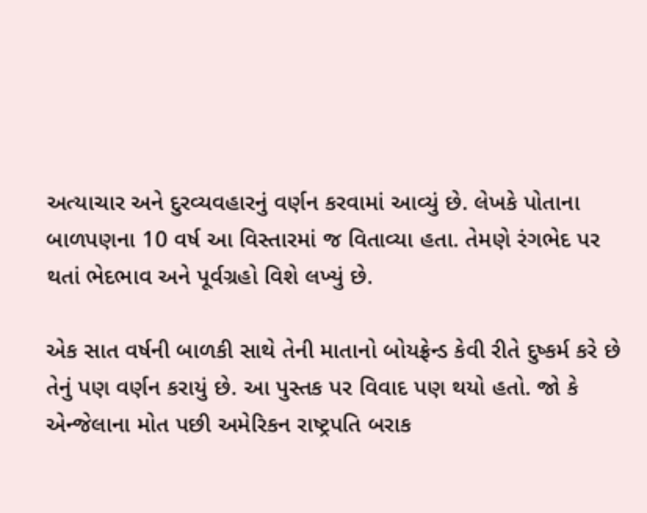અત્યાચાર અને દુરવ્યવહારનું વર્ણન કરવામાં આવ્યું છે. લેખકે પોતાના બાળપણના 10 વર્ષ આ વિસ્તારમાં જ વિતાવ્યા હતા. તેમણે રંગભેદ પર થતાં ભેદભાવ અને પૂર્વગ્રહો વિશે લખ્યું છે.

એક સાત વર્ષની બાળકી સાથે તેની માતાનો બોયફ્રેન્ડ કેવી રીતે દુષ્કર્મ કરે છે તેનું પણ વર્ણન કરાયું છે. આ પુસ્તક પર વિવાદ પણ થયો હતો. જો કે એન્જેલાના મોત પછી અમેરિકન રાષ્ટ્રપતિ બરાક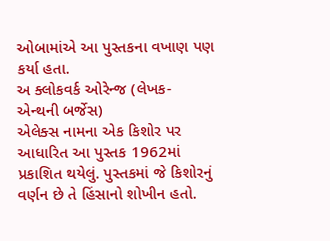ઓબામાંએ આ પુસ્તકના વખાણ પણ કર્યા હતા.
અ ક્લોકવર્ક ઓરેન્જ (લેખક- એન્થની બર્જેસ)
એલેક્સ નામના એક કિશોર પર આધારિત આ પુસ્તક 1962માં પ્રકાશિત થયેલું. પુસ્તકમાં જે કિશોરનું વર્ણન છે તે હિંસાનો શોખીન હતો.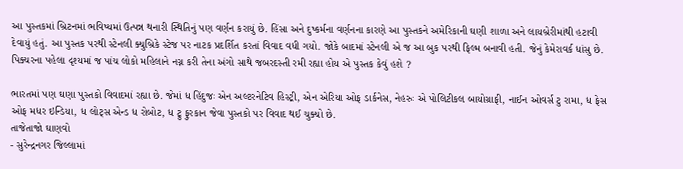આ પુસ્તકમાં બ્રિટનમાં ભવિષ્યમાં ઉત્પન્ન થનારી સ્થિતિનું પણ વર્ણન કરાયું છે. હિંસા અને દુષ્કર્મના વર્ણનના કારણે આ પુસ્તકને અમેરિકાની ઘણી શાળા અને લાયબ્રેરીમાંથી હટાવી દેવાયું હતું. આ પુસ્તક પરથી સ્ટેનલી ક્યુબ્રિકે સ્ટેજ પર નાટક પ્રદર્શિત કરતાં વિવાદ વધી ગયો. જોકે બાદમાં સ્ટેનલી એ જ આ બુક પરથી ફિલ્મ બનાવી હતી. જેનું કેમેરાવર્ક ધાંસુ છે. પિક્ચરના પહેલા દૃશ્યમાં જ પાંચ લોકો મહિલાને નગ્ન કરી તેના અંગો સાથે જબરદસ્તી રમી રહ્યા હોય એ પુસ્તક કેવું હશે ?

ભારતમાં પણ ઘણા પુસ્તકો વિવાદમાં રહ્યા છે. જેમાં ધ હિંદુજઃ એન અલ્ટરનેટિવ હિસ્ટ્રી, એન એરિયા ઓફ ડાર્કનેસ, નેહરુઃ એ પોલિટીકલ બાયોગ્રાફી, નાઈન ઓવર્સ ટુ રામા, ધ ફેસ ઓફ મધર ઇન્ડિયા, ધ લોટ્સ એન્ડ ધ રોબોટ, ધ ટ્રુ ફુરકાન જેવા પુસ્તકો પર વિવાદ થઈ ચુક્યો છે.
તાજેતાજો ઘાણવો
- સુરેન્દ્રનગર જિલ્લામાં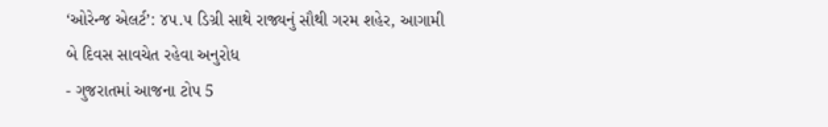‘ઓરેન્જ એલર્ટ’: ૪૫.૫ ડિગ્રી સાથે રાજ્યનું સૌથી ગરમ શહેર, આગામી બે દિવસ સાવચેત રહેવા અનુરોધ
- ગુજરાતમાં આજના ટોપ 5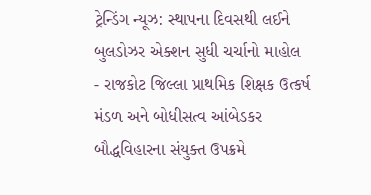ટ્રેન્ડિંગ ન્યૂઝ: સ્થાપના દિવસથી લઈને બુલડોઝર એક્શન સુધી ચર્ચાનો માહોલ
- રાજકોટ જિલ્લા પ્રાથમિક શિક્ષક ઉત્કર્ષ મંડળ અને બોધીસત્વ આંબેડકર બૌદ્ધવિહારના સંયુક્ત ઉપક્રમે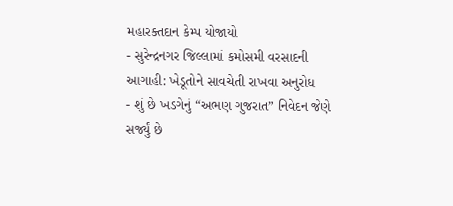મહારક્તદાન કેમ્પ યોજાયો
- સુરેન્દ્રનગર જિલ્લામાં કમોસમી વરસાદની આગાહી: ખેડૂતોને સાવચેતી રાખવા અનુરોધ
- શું છે ખડગેનું “અભણ ગુજરાત” નિવેદન જેણે સર્જ્યું છે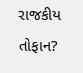રાજકીય તોફાન?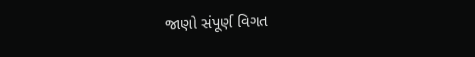જાણો સંપૂર્ણ વિગત